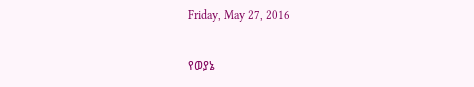Friday, May 27, 2016

የወያኔ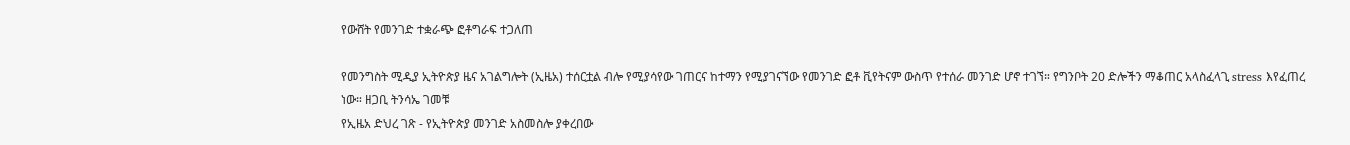የውሸት የመንገድ ተቋራጭ ፎቶግራፍ ተጋለጠ

የመንግስት ሚዲያ ኢትዮጵያ ዜና አገልግሎት (ኢዜአ) ተሰርቷል ብሎ የሚያሳየው ገጠርና ከተማን የሚያገናኘው የመንገድ ፎቶ ቪየትናም ውስጥ የተሰራ መንገድ ሆኖ ተገኘ። የግንቦት 20 ድሎችን ማቆጠር አላስፈላጊ stress እየፈጠረ ነው። ዘጋቢ ትንሳኤ ገመቹ
የኢዜአ ድህረ ገጽ - የኢትዮጵያ መንገድ አስመስሎ ያቀረበው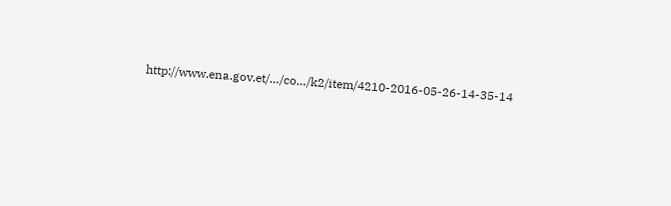http://www.ena.gov.et/…/co…/k2/item/4210-2016-05-26-14-35-14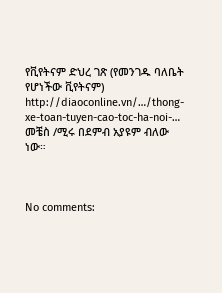የቪየትናም ድህረ ገጽ (የመንገዱ ባለቤት የሆነችው ቪየትናም)
http://diaoconline.vn/…/thong-xe-toan-tuyen-cao-toc-ha-noi-…
መቼስ /ሚሩ በደምብ አያዩም ብለው ነው።



No comments: